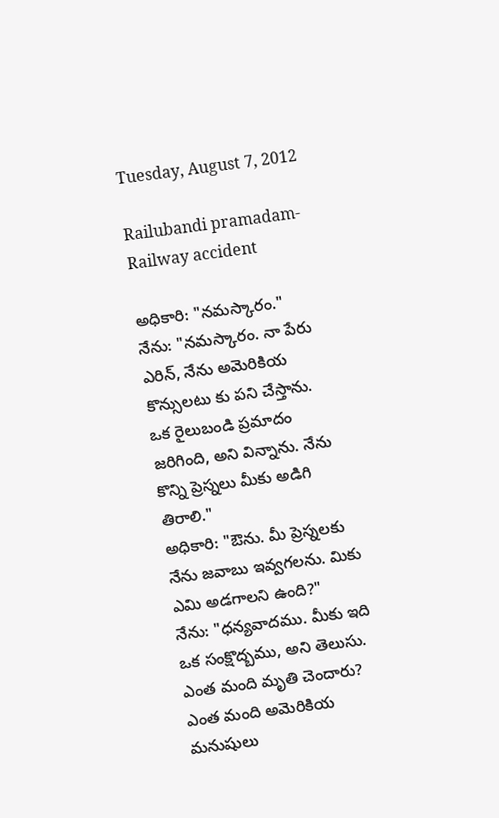Tuesday, August 7, 2012

Railubandi pramadam- Railway accident

అధికారి: "నమస్కారం."
నేను: "నమస్కారం. నా పేరు ఎరిన్, నేను అమెరికియ కొన్సులటు కు పని చేస్తాను.  ఒక రైలుబండి ప్రమాదం జరిగింది, అని విన్నాను. నేను కొన్ని ప్రెస్నలు మీకు అడిగి తిరాలి."
అధికారి: "ఔను. మీ ప్రెస్నలకు నేను జవాబు ఇవ్వగలను. మికు ఎమి అడగాలని ఉంది?"
నేను: "ధన్యవాదము. మీకు ఇది ఒక సంక్షొద్బము, అని తెలుసు. ఎంత మంది మృతి చెందారు? ఎంత మంది అమెరికియ మనుషులు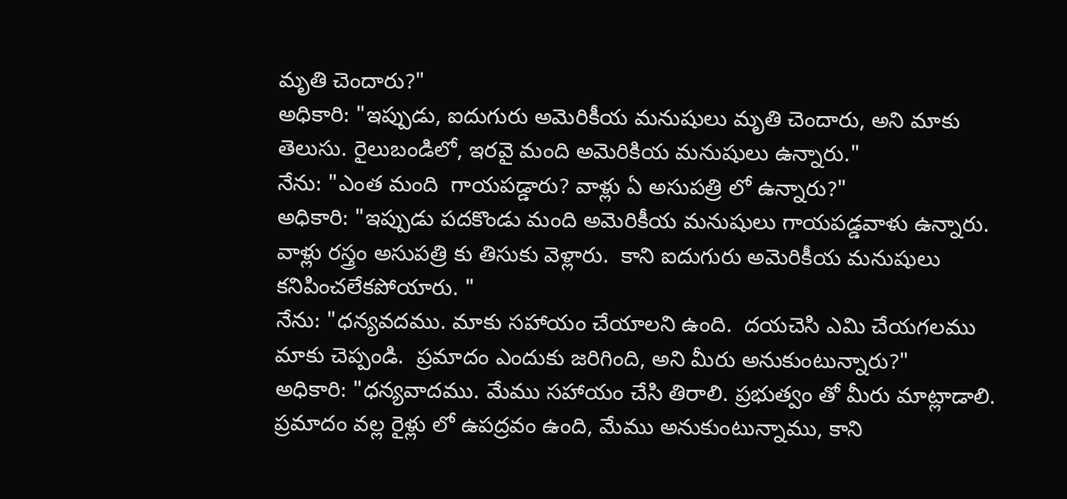మృతి చెందారు?"
అధికారి: "ఇప్పుడు, ఐదుగురు అమెరికీయ మనుషులు మృతి చెందారు, అని మాకు తెలుసు. రైలుబండిలో, ఇరవై మంది అమెరికియ మనుషులు ఉన్నారు."
నేను: "ఎంత మంది  గాయపడ్డారు? వాళ్లు ఏ అసుపత్రి లో ఉన్నారు?"
అధికారి: "ఇప్పుడు పదకొండు మంది అమెరికీయ మనుషులు గాయపడ్డవాళు ఉన్నారు. వాళ్లు రస్త్రం అసుపత్రి కు తిసుకు వెళ్లారు.  కాని ఐదుగురు అమెరికీయ మనుషులు కనిపించలేకపోయారు. "
నేను: "ధన్యవదము. మాకు సహాయం చేయాలని ఉంది.  దయచెసి ఎమి చేయగలము మాకు చెప్పండి.  ప్రమాదం ఎందుకు జరిగింది, అని మీరు అనుకుంటున్నారు?"
అధికారి: "ధన్యవాదము. మేము సహాయం చేసి తిరాలి. ప్రభుత్వం తో మీరు మాట్లాడాలి. ప్రమాదం వల్ల రైళ్లు లో ఉపద్రవం ఉంది, మేము అనుకుంటున్నాము, కాని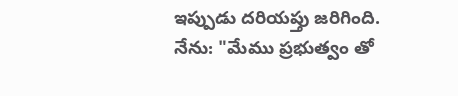ఇప్పుడు దరియప్తు జరిగింది.
నేను: "మేము ప్రభుత్వం తో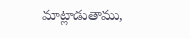మాట్లాడుతాము,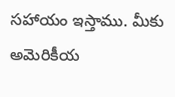సహాయం ఇస్తాము. మీకు అమెరికీయ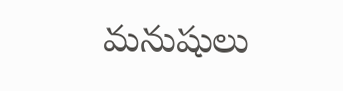మనుషులు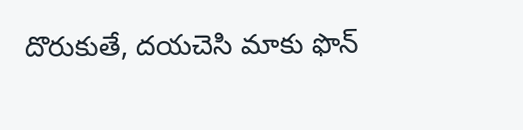దొరుకుతే, దయచెసి మాకు ఫొన్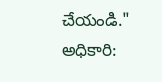చేయండి."
అధికారి: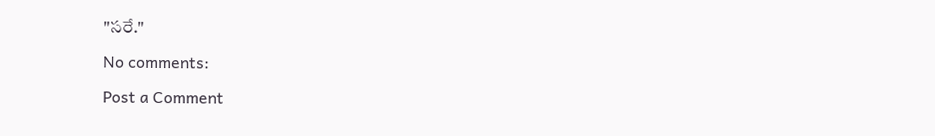"సరే."

No comments:

Post a Comment